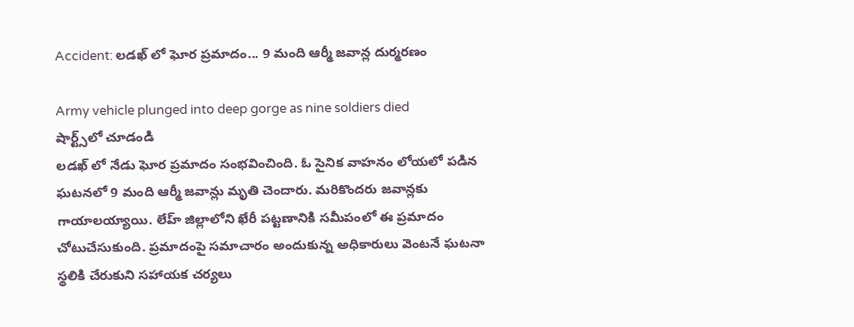Accident: లడఖ్ లో ఘోర ప్రమాదం... 9 మంది ఆర్మీ జవాన్ల దుర్మరణం

Army vehicle plunged into deep gorge as nine soldiers died
షార్ట్స్‌లో చూడండి
లడఖ్ లో నేడు ఘోర ప్రమాదం సంభవించింది. ఓ సైనిక వాహనం లోయలో పడిన ఘటనలో 9 మంది ఆర్మీ జవాన్లు మృతి చెందారు. మరికొందరు జవాన్లకు గాయాలయ్యాయి. లేహ్ జిల్లాలోని ఖేరీ పట్టణానికి సమీపంలో ఈ ప్రమాదం చోటుచేసుకుంది. ప్రమాదంపై సమాచారం అందుకున్న అధికారులు వెంటనే ఘటనా స్థలికి చేరుకుని సహాయక చర్యలు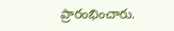ప్రారంభించారు.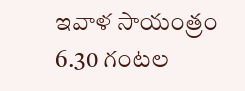ఇవాళ సాయంత్రం 6.30 గంటల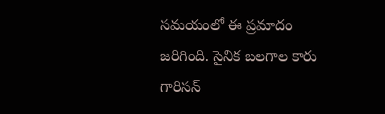సమయంలో ఈ ప్రమాదం జరిగింది. సైనిక బలగాల కారు గారిసన్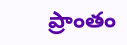ప్రాంతం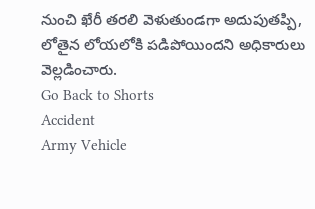నుంచి ఖేరీ తరలి వెళుతుండగా అదుపుతప్పి, లోతైన లోయలోకి పడిపోయిందని అధికారులు వెల్లడించారు.
Go Back to Shorts
Accident
Army Vehicle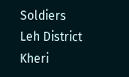Soldiers
Leh District
Kheri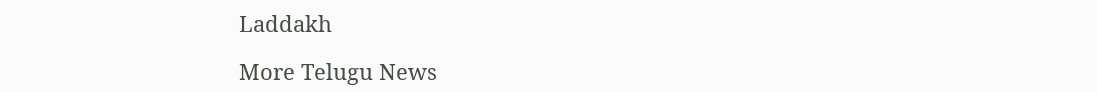Laddakh

More Telugu News